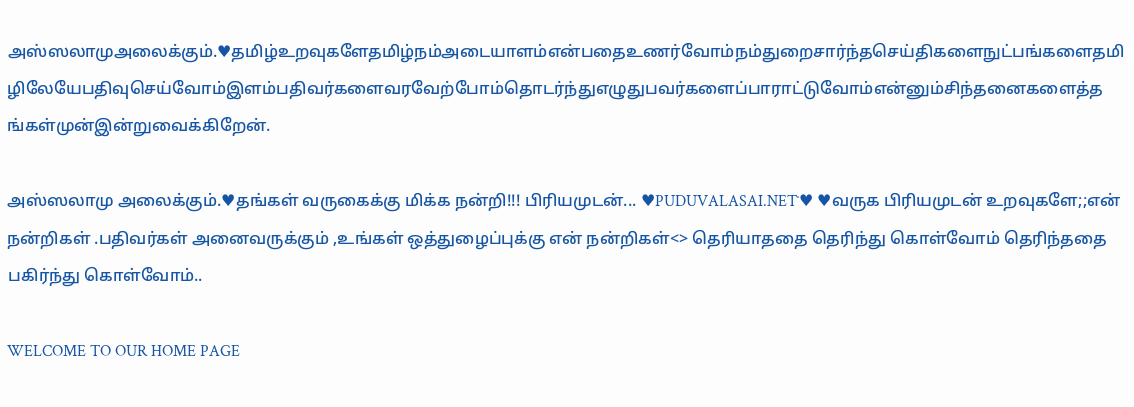அஸ்ஸலாமுஅலைக்கும்.♥தமிழ்உறவுகளேதமிழ்நம்அடையாளம்என்பதைஉணர்வோம்நம்துறைசார்ந்தசெய்திகளைநுட்பங்களைதமிழிலேயேபதிவுசெய்வோம்இளம்பதிவர்களைவரவேற்போம்தொடர்ந்துஎழுதுபவர்களைப்பாராட்டுவோம்என்னும்சிந்தனைகளைத்தங்கள்முன்இன்றுவைக்கிறேன்.

அஸ்ஸலாமு அலைக்கும்.♥தங்கள் வருகைக்கு மிக்க நன்றி!!! பிரியமுடன்... ♥PUDUVALASAI.NET˙♥ ♥வருக பிரியமுடன் உறவுகளே;;என் நன்றிகள் .பதிவர்கள் அனைவருக்கும் ,உங்கள் ஒத்துழைப்புக்கு என் நன்றிகள்<> தெரியாததை தெரிந்து கொள்வோம் தெரிந்ததை பகிர்ந்து கொள்வோம்..

WELCOME TO OUR HOME PAGE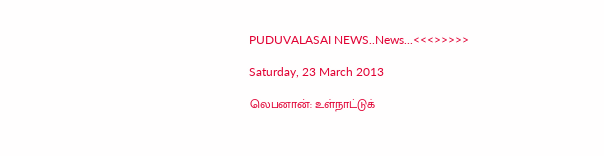PUDUVALASAI NEWS..News...<<<>>>>>

Saturday, 23 March 2013

லெபனான்: உள்நாட்டுக்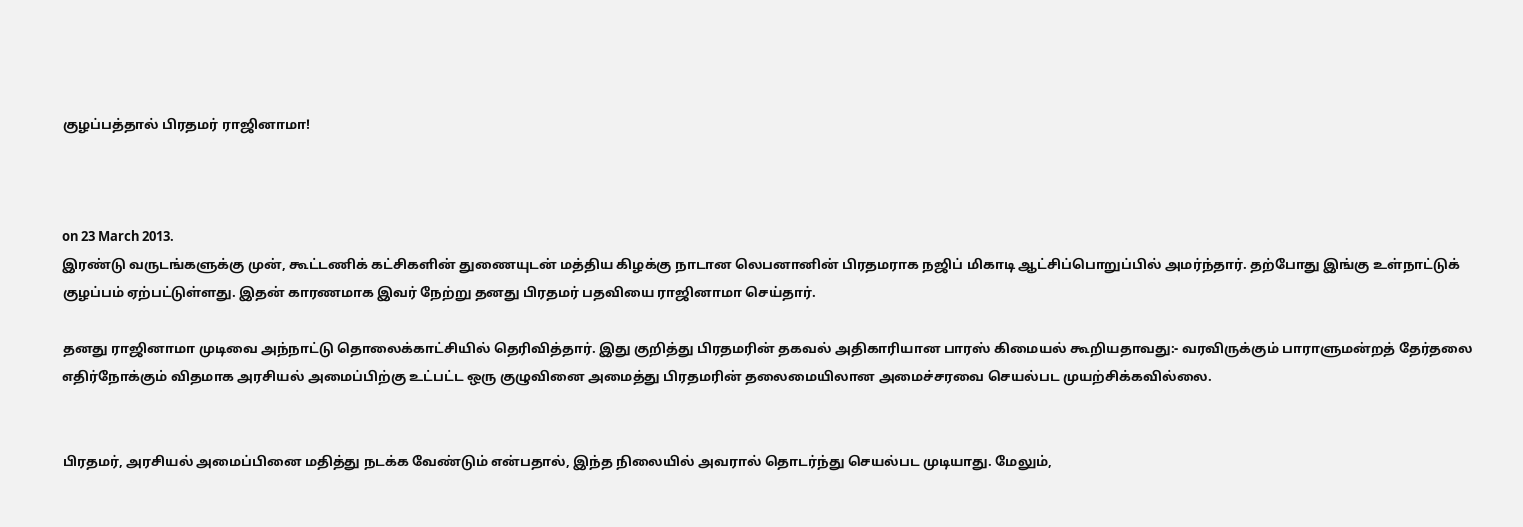குழப்பத்தால் பிரதமர் ராஜினாமா!



on 23 March 2013.
இரண்டு வருடங்களுக்கு முன், கூட்டணிக் கட்சிகளின் துணையுடன் மத்திய கிழக்கு நாடான லெபனானின் பிரதமராக நஜிப் மிகாடி ஆட்சிப்பொறுப்பில் அமர்ந்தார். தற்போது இங்கு உள்நாட்டுக் குழப்பம் ஏற்பட்டுள்ளது. இதன் காரணமாக இவர் நேற்று தனது பிரதமர் பதவியை ராஜினாமா செய்தார்.

தனது ராஜினாமா முடிவை அந்நாட்டு தொலைக்காட்சியில் தெரிவித்தார். இது குறித்து பிரதமரின் தகவல் அதிகாரியான பாரஸ் கிமையல் கூறியதாவது:- வரவிருக்கும் பாராளுமன்றத் தேர்தலை எதிர்நோக்கும் விதமாக அரசியல் அமைப்பிற்கு உட்பட்ட ஒரு குழுவினை அமைத்து பிரதமரின் தலைமையிலான அமைச்சரவை செயல்பட முயற்சிக்கவில்லை.


பிரதமர், அரசியல் அமைப்பினை மதித்து நடக்க வேண்டும் என்பதால், இந்த நிலையில் அவரால் தொடர்ந்து செயல்பட முடியாது. மேலும்,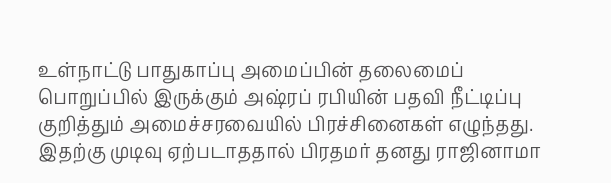உள்நாட்டு பாதுகாப்பு அமைப்பின் தலைமைப் பொறுப்பில் இருக்கும் அஷ்ரப் ரபியின் பதவி நீட்டிப்பு குறித்தும் அமைச்சரவையில் பிரச்சினைகள் எழுந்தது. இதற்கு முடிவு ஏற்படாததால் பிரதமர் தனது ராஜினாமா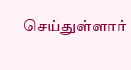செய்துள்ளார்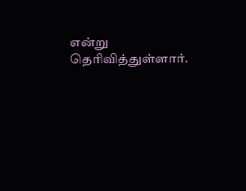என்று தெரிவித்துள்ளார்.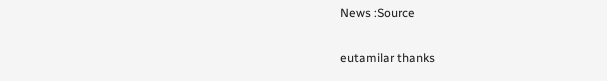News :Source

eutamilar thanks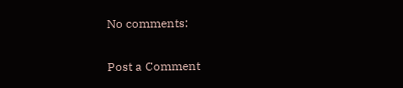No comments:

Post a Comment